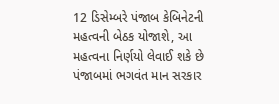12 ડિસેમ્બરે પંજાબ કેબિનેટની મહત્વની બેઠક યોજાશે, આ મહત્વના નિર્ણયો લેવાઈ શકે છે
પંજાબમાં ભગવંત માન સરકાર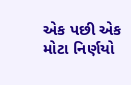એક પછી એક મોટા નિર્ણયો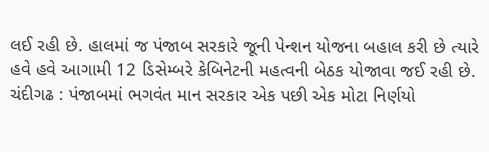લઈ રહી છે. હાલમાં જ પંજાબ સરકારે જૂની પેન્શન યોજના બહાલ કરી છે ત્યારે હવે હવે આગામી 12 ડિસેમ્બરે કેબિનેટની મહત્વની બેઠક યોજાવા જઈ રહી છે.
ચંદીગઢ : પંજાબમાં ભગવંત માન સરકાર એક પછી એક મોટા નિર્ણયો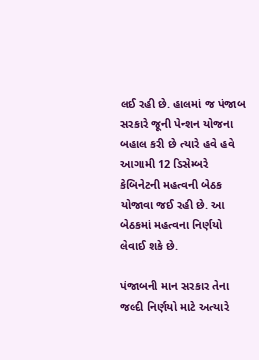લઈ રહી છે. હાલમાં જ પંજાબ સરકારે જૂની પેન્શન યોજના બહાલ કરી છે ત્યારે હવે હવે આગામી 12 ડિસેમ્બરે કેબિનેટની મહત્વની બેઠક યોજાવા જઈ રહી છે. આ બેઠકમાં મહત્વના નિર્ણયો લેવાઈ શકે છે.

પંજાબની માન સરકાર તેના જલ્દી નિર્ણયો માટે અત્યારે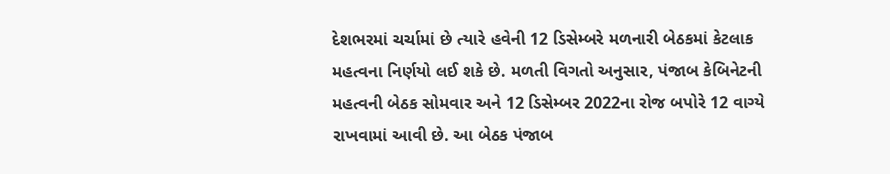દેશભરમાં ચર્ચામાં છે ત્યારે હવેની 12 ડિસેમ્બરે મળનારી બેઠકમાં કેટલાક મહત્વના નિર્ણયો લઈ શકે છે. મળતી વિગતો અનુસાર, પંજાબ કેબિનેટની મહત્વની બેઠક સોમવાર અને 12 ડિસેમ્બર 2022ના રોજ બપોરે 12 વાગ્યે રાખવામાં આવી છે. આ બેઠક પંજાબ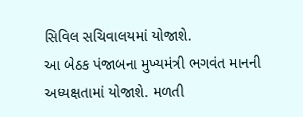સિવિલ સચિવાલયમાં યોજાશે.
આ બેઠક પંજાબના મુખ્યમંત્રી ભગવંત માનની અધ્યક્ષતામાં યોજાશે. મળતી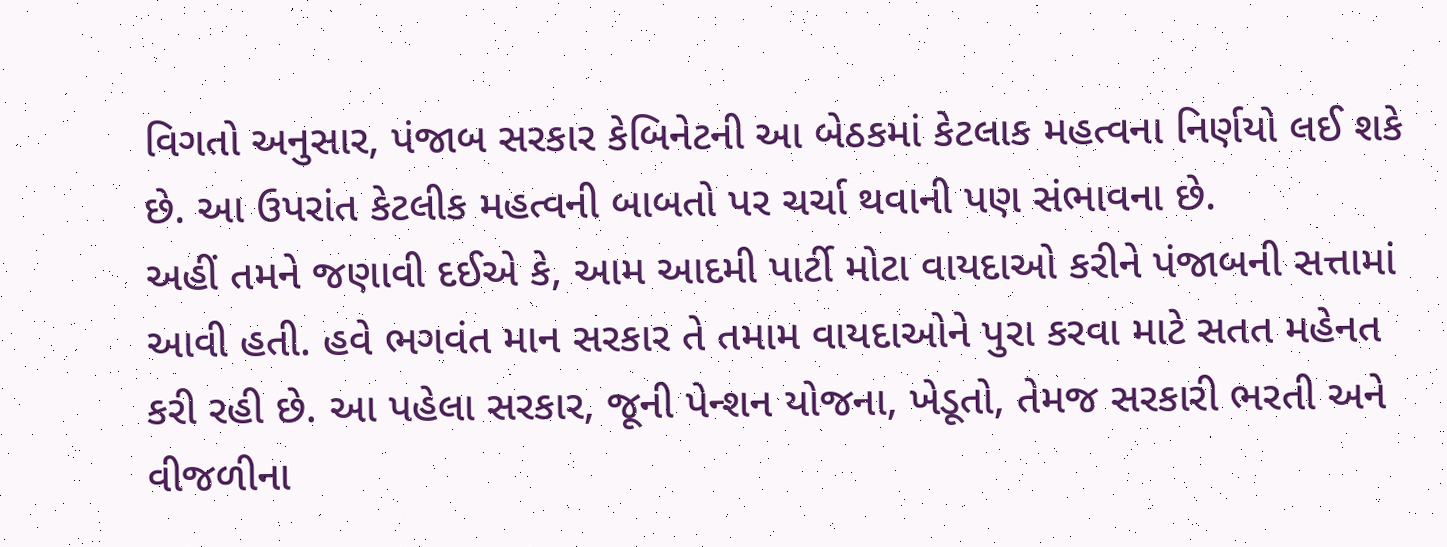વિગતો અનુસાર, પંજાબ સરકાર કેબિનેટની આ બેઠકમાં કેટલાક મહત્વના નિર્ણયો લઈ શકે છે. આ ઉપરાંત કેટલીક મહત્વની બાબતો પર ચર્ચા થવાની પણ સંભાવના છે.
અહીં તમને જણાવી દઈએ કે, આમ આદમી પાર્ટી મોટા વાયદાઓ કરીને પંજાબની સત્તામાં આવી હતી. હવે ભગવંત માન સરકાર તે તમામ વાયદાઓને પુરા કરવા માટે સતત મહેનત કરી રહી છે. આ પહેલા સરકાર, જૂની પેન્શન યોજના, ખેડૂતો, તેમજ સરકારી ભરતી અને વીજળીના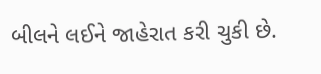બીલને લઈને જાહેરાત કરી ચુકી છે.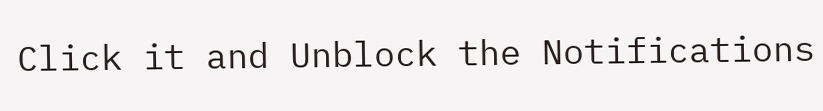Click it and Unblock the Notifications